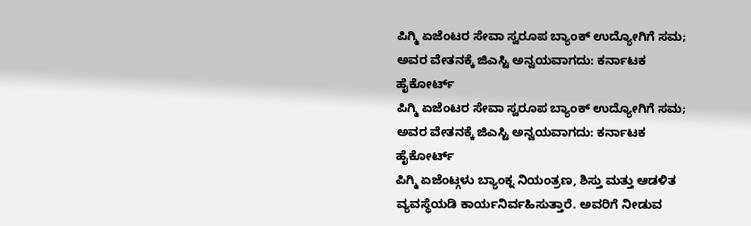ಪಿಗ್ಮಿ ಏಜೆಂಟರ ಸೇವಾ ಸ್ವರೂಪ ಬ್ಯಾಂಕ್ ಉದ್ಯೋಗಿಗೆ ಸಮ; ಅವರ ವೇತನಕ್ಕೆ ಜಿಎಸ್ಟಿ ಅನ್ವಯವಾಗದು: ಕರ್ನಾಟಕ ಹೈಕೋರ್ಟ್
ಪಿಗ್ಮಿ ಏಜೆಂಟರ ಸೇವಾ ಸ್ವರೂಪ ಬ್ಯಾಂಕ್ ಉದ್ಯೋಗಿಗೆ ಸಮ; ಅವರ ವೇತನಕ್ಕೆ ಜಿಎಸ್ಟಿ ಅನ್ವಯವಾಗದು: ಕರ್ನಾಟಕ ಹೈಕೋರ್ಟ್
ಪಿಗ್ಮಿ ಏಜೆಂಟ್ಗಳು ಬ್ಯಾಂಕ್ನ ನಿಯಂತ್ರಣ, ಶಿಸ್ತು ಮತ್ತು ಆಡಳಿತ ವ್ಯವಸ್ಥೆಯಡಿ ಕಾರ್ಯನಿರ್ವಹಿಸುತ್ತಾರೆ. ಅವರಿಗೆ ನೀಡುವ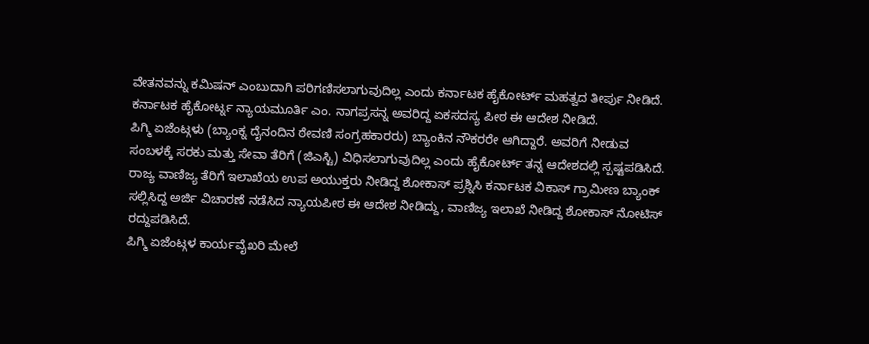ವೇತನವನ್ನು ಕಮಿಷನ್ ಎಂಬುದಾಗಿ ಪರಿಗಣಿಸಲಾಗುವುದಿಲ್ಲ ಎಂದು ಕರ್ನಾಟಕ ಹೈಕೋರ್ಟ್ ಮಹತ್ವದ ತೀರ್ಪು ನೀಡಿದೆ.
ಕರ್ನಾಟಕ ಹೈಕೋರ್ಟ್ನ ನ್ಯಾಯಮೂರ್ತಿ ಎಂ. ನಾಗಪ್ರಸನ್ನ ಅವರಿದ್ದ ಏಕಸದಸ್ಯ ಪೀಠ ಈ ಆದೇಶ ನೀಡಿದೆ.
ಪಿಗ್ಮಿ ಏಜೆಂಟ್ಗಳು (ಬ್ಯಾಂಕ್ನ ದೈನಂದಿನ ಠೇವಣಿ ಸಂಗ್ರಹಕಾರರು) ಬ್ಯಾಂಕಿನ ನೌಕರರೇ ಆಗಿದ್ದಾರೆ. ಅವರಿಗೆ ನೀಡುವ ಸಂಬಳಕ್ಕೆ ಸರಕು ಮತ್ತು ಸೇವಾ ತೆರಿಗೆ (ಜಿಎಸ್ಟಿ) ವಿಧಿಸಲಾಗುವುದಿಲ್ಲ ಎಂದು ಹೈಕೋರ್ಟ್ ತನ್ನ ಆದೇಶದಲ್ಲಿ ಸ್ಪಷ್ಟಪಡಿಸಿದೆ.
ರಾಜ್ಯ ವಾಣಿಜ್ಯ ತೆರಿಗೆ ಇಲಾಖೆಯ ಉಪ ಅಯುಕ್ತರು ನೀಡಿದ್ದ ಶೋಕಾಸ್ ಪ್ರಶ್ನಿಸಿ ಕರ್ನಾಟಕ ವಿಕಾಸ್ ಗ್ರಾಮೀಣ ಬ್ಯಾಂಕ್ ಸಲ್ಲಿಸಿದ್ದ ಅರ್ಜಿ ವಿಚಾರಣೆ ನಡೆಸಿದ ನ್ಯಾಯಪೀಠ ಈ ಆದೇಶ ನೀಡಿದ್ದು, ವಾಣಿಜ್ಯ ಇಲಾಖೆ ನೀಡಿದ್ದ ಶೋಕಾಸ್ ನೋಟಿಸ್ ರದ್ದುಪಡಿಸಿದೆ.
ಪಿಗ್ಮಿ ಏಜೆಂಟ್ಗಳ ಕಾರ್ಯವೈಖರಿ ಮೇಲೆ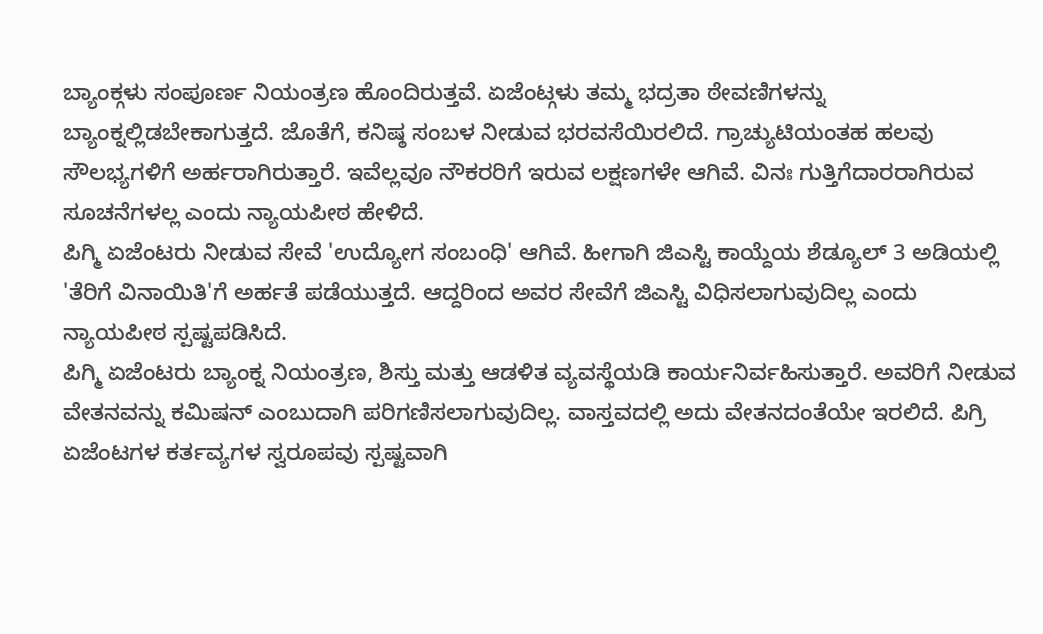ಬ್ಯಾಂಕ್ಗಳು ಸಂಪೂರ್ಣ ನಿಯಂತ್ರಣ ಹೊಂದಿರುತ್ತವೆ. ಏಜೆಂಟ್ಗಳು ತಮ್ಮ ಭದ್ರತಾ ಠೇವಣಿಗಳನ್ನು ಬ್ಯಾಂಕ್ನಲ್ಲಿಡಬೇಕಾಗುತ್ತದೆ. ಜೊತೆಗೆ, ಕನಿಷ್ಠ ಸಂಬಳ ನೀಡುವ ಭರವಸೆಯಿರಲಿದೆ. ಗ್ರಾಚ್ಯುಟಿಯಂತಹ ಹಲವು ಸೌಲಭ್ಯಗಳಿಗೆ ಅರ್ಹರಾಗಿರುತ್ತಾರೆ. ಇವೆಲ್ಲವೂ ನೌಕರರಿಗೆ ಇರುವ ಲಕ್ಷಣಗಳೇ ಆಗಿವೆ. ವಿನಃ ಗುತ್ತಿಗೆದಾರರಾಗಿರುವ ಸೂಚನೆಗಳಲ್ಲ ಎಂದು ನ್ಯಾಯಪೀಠ ಹೇಳಿದೆ.
ಪಿಗ್ಮಿ ಏಜೆಂಟರು ನೀಡುವ ಸೇವೆ 'ಉದ್ಯೋಗ ಸಂಬಂಧಿ' ಆಗಿವೆ. ಹೀಗಾಗಿ ಜಿಎಸ್ಟಿ ಕಾಯ್ದೆಯ ಶೆಡ್ಯೂಲ್ 3 ಅಡಿಯಲ್ಲಿ 'ತೆರಿಗೆ ವಿನಾಯಿತಿ'ಗೆ ಅರ್ಹತೆ ಪಡೆಯುತ್ತದೆ. ಆದ್ದರಿಂದ ಅವರ ಸೇವೆಗೆ ಜಿಎಸ್ಟಿ ವಿಧಿಸಲಾಗುವುದಿಲ್ಲ ಎಂದು ನ್ಯಾಯಪೀಠ ಸ್ಪಷ್ಟಪಡಿಸಿದೆ.
ಪಿಗ್ಮಿ ಏಜೆಂಟರು ಬ್ಯಾಂಕ್ನ ನಿಯಂತ್ರಣ, ಶಿಸ್ತು ಮತ್ತು ಆಡಳಿತ ವ್ಯವಸ್ಥೆಯಡಿ ಕಾರ್ಯನಿರ್ವಹಿಸುತ್ತಾರೆ. ಅವರಿಗೆ ನೀಡುವ ವೇತನವನ್ನು ಕಮಿಷನ್ ಎಂಬುದಾಗಿ ಪರಿಗಣಿಸಲಾಗುವುದಿಲ್ಲ. ವಾಸ್ತವದಲ್ಲಿ ಅದು ವೇತನದಂತೆಯೇ ಇರಲಿದೆ. ಪಿಗ್ರಿ ಏಜೆಂಟಗಳ ಕರ್ತವ್ಯಗಳ ಸ್ವರೂಪವು ಸ್ಪಷ್ಟವಾಗಿ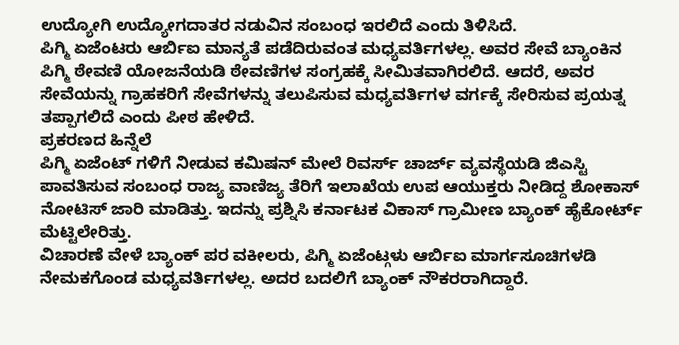ಉದ್ಯೋಗಿ ಉದ್ಯೋಗದಾತರ ನಡುವಿನ ಸಂಬಂಧ ಇರಲಿದೆ ಎಂದು ತಿಳಿಸಿದೆ.
ಪಿಗ್ಮಿ ಏಜೆಂಟರು ಆರ್ಬಿಐ ಮಾನ್ಯತೆ ಪಡೆದಿರುವಂತ ಮಧ್ಯವರ್ತಿಗಳಲ್ಲ. ಅವರ ಸೇವೆ ಬ್ಯಾಂಕಿನ ಪಿಗ್ಮಿ ಠೇವಣಿ ಯೋಜನೆಯಡಿ ಠೇವಣಿಗಳ ಸಂಗ್ರಹಕ್ಕೆ ಸೀಮಿತವಾಗಿರಲಿದೆ. ಆದರೆ, ಅವರ ಸೇವೆಯನ್ನು ಗ್ರಾಹಕರಿಗೆ ಸೇವೆಗಳನ್ನು ತಲುಪಿಸುವ ಮಧ್ಯವರ್ತಿಗಳ ವರ್ಗಕ್ಕೆ ಸೇರಿಸುವ ಪ್ರಯತ್ನ ತಪ್ಪಾಗಲಿದೆ ಎಂದು ಪೀಠ ಹೇಳಿದೆ.
ಪ್ರಕರಣದ ಹಿನ್ನೆಲೆ
ಪಿಗ್ಮಿ ಏಜೆಂಟ್ ಗಳಿಗೆ ನೀಡುವ ಕಮಿಷನ್ ಮೇಲೆ ರಿವರ್ಸ್ ಚಾರ್ಜ್ ವ್ಯವಸ್ಥೆಯಡಿ ಜಿಎಸ್ಟಿ ಪಾವತಿಸುವ ಸಂಬಂಧ ರಾಜ್ಯ ವಾಣಿಜ್ಯ ತೆರಿಗೆ ಇಲಾಖೆಯ ಉಪ ಆಯುಕ್ತರು ನೀಡಿದ್ದ ಶೋಕಾಸ್ ನೋಟಿಸ್ ಜಾರಿ ಮಾಡಿತ್ತು. ಇದನ್ನು ಪ್ರಶ್ನಿಸಿ ಕರ್ನಾಟಕ ವಿಕಾಸ್ ಗ್ರಾಮೀಣ ಬ್ಯಾಂಕ್ ಹೈಕೋರ್ಟ್ ಮೆಟ್ಟಿಲೇರಿತ್ತು.
ವಿಚಾರಣೆ ವೇಳೆ ಬ್ಯಾಂಕ್ ಪರ ವಕೀಲರು, ಪಿಗ್ಮಿ ಏಜೆಂಟ್ಗಳು ಆರ್ಬಿಐ ಮಾರ್ಗಸೂಚಿಗಳಡಿ ನೇಮಕಗೊಂಡ ಮಧ್ಯವರ್ತಿಗಳಲ್ಲ. ಅದರ ಬದಲಿಗೆ ಬ್ಯಾಂಕ್ ನೌಕರರಾಗಿದ್ದಾರೆ.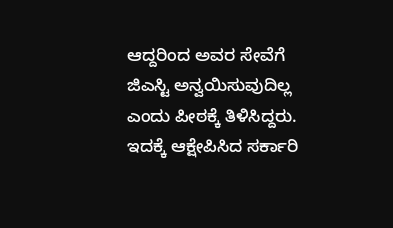ಆದ್ದರಿಂದ ಅವರ ಸೇವೆಗೆ ಜಿಎಸ್ಟಿ ಅನ್ವಯಿಸುವುದಿಲ್ಲ ಎಂದು ಪೀಠಕ್ಕೆ ತಿಳಿಸಿದ್ದರು.
ಇದಕ್ಕೆ ಆಕ್ಷೇಪಿಸಿದ ಸರ್ಕಾರಿ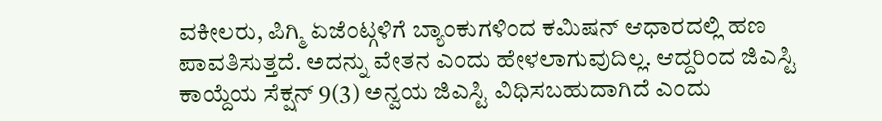ವಕೀಲರು, ಪಿಗ್ಮಿ ಏಜೆಂಟ್ಗಳಿಗೆ ಬ್ಯಾಂಕುಗಳಿಂದ ಕಮಿಷನ್ ಆಧಾರದಲ್ಲಿ ಹಣ ಪಾವತಿಸುತ್ತದೆ. ಅದನ್ನು ವೇತನ ಎಂದು ಹೇಳಲಾಗುವುದಿಲ್ಲ. ಆದ್ದರಿಂದ ಜಿಎಸ್ಟಿ ಕಾಯ್ದೆಯ ಸೆಕ್ಷನ್ 9(3) ಅನ್ವಯ ಜಿಎಸ್ಟಿ ವಿಧಿಸಬಹುದಾಗಿದೆ ಎಂದು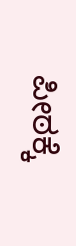ಪೀಠಕ್ಕೆ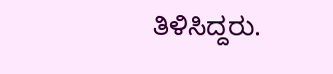ತಿಳಿಸಿದ್ದರು.